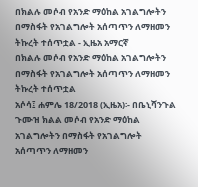በክልሉ መሶብ የአንድ ማዕከል አገልግሎትን በማስፋት የአገልግሎት አሰጣጥን ለማዘመን ትኩረት ተሰጥቷል - ኢዜአ አማርኛ
በክልሉ መሶብ የአንድ ማዕከል አገልግሎትን በማስፋት የአገልግሎት አሰጣጥን ለማዘመን ትኩረት ተሰጥቷል
አሶሳ፤ ሐምሌ 18/2018 (ኢዜአ)፡- በቤኒሻንጉል ጉሙዝ ክልል መሶብ የአንድ ማዕከል አገልግሎትን በማስፋት የአገልግሎት አሰጣጥን ለማዘመን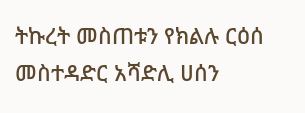ትኩረት መስጠቱን የክልሉ ርዕሰ መስተዳድር አሻድሊ ሀሰን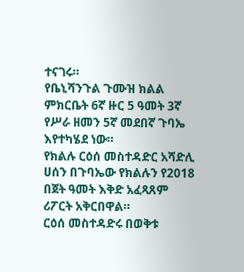ተናገሩ።
የቤኒሻንጉል ጉሙዝ ክልል ምክርቤት 6ኛ ዙር 5 ዓመት 3ኛ የሥራ ዘመን 5ኛ መደበኛ ጉባኤ እየተካሄደ ነው።
የክልሉ ርዕሰ መስተዳድር አሻድሊ ሀሰን በጉባኤው የክልሉን የ2018 በጀት ዓመት እቅድ አፈጻጸም ሪፖርት አቅርበዋል።
ርዕሰ መስተዳድሩ በወቅቱ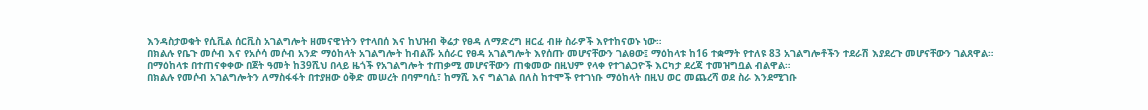እንዳስታወቁት የሲቪል ሰርቪስ አገልግሎት ዘመናዊነትን የተላበሰ እና ከህዝብ ቅሬታ የፀዳ ለማድረግ ዘርፈ ብዙ ስራዎች እየተከናወኑ ነው።
በክልሉ የቤጉ መሶብ እና የአሶሳ መሶብ አንድ ማዕከላት አገልግሎት ከብልሹ አሰራር የፀዳ አገልግሎት እየሰጡ መሆናቸውን ገልፀው፤ ማዕከላቱ ከ16 ተቋማት የተለዩ 83 አገልግሎቶችን ተደራሽ እያደረጉ መሆናቸውን ገልጸዋል።
በማዕከላቱ በተጠናቀቀው በጀት ዓመት ከ39ሺህ በላይ ዜጎች የአገልግሎት ተጠቃሚ መሆናቸውን ጠቁመው በዚህም የላቀ የተገልጋዮች እርካታ ደረጃ ተመዝግቧል ብልዋል።
በክልሉ የመሶብ አገልግሎትን ለማስፋፋት በተያዘው ዕቅድ መሠረት በባምባሲ፣ ከማሺ እና ግልገል በለስ ከተሞች የተገነቡ ማዕከላት በዚህ ወር መጨረሻ ወደ ስራ እንደሚገቡ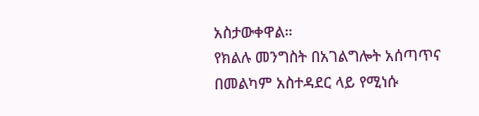አስታውቀዋል።
የክልሉ መንግስት በአገልግሎት አሰጣጥና በመልካም አስተዳደር ላይ የሚነሱ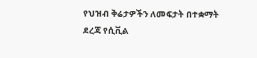የህዝብ ቅሬታዎችን ለመፍታት በተቋማት ደረጃ የሲቪል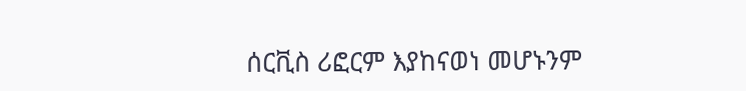ሰርቪስ ሪፎርም እያከናወነ መሆኑንም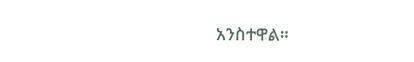አንስተዋል።